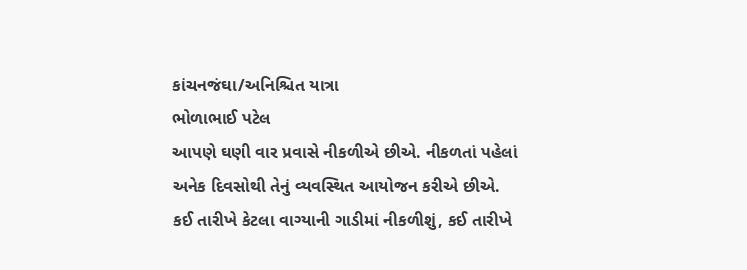કાંચનજંઘા/અનિશ્ચિત યાત્રા
ભોળાભાઈ પટેલ
આપણે ઘણી વાર પ્રવાસે નીકળીએ છીએ. નીકળતાં પહેલાં અનેક દિવસોથી તેનું વ્યવસ્થિત આયોજન કરીએ છીએ. કઈ તારીખે કેટલા વાગ્યાની ગાડીમાં નીકળીશું, કઈ તારીખે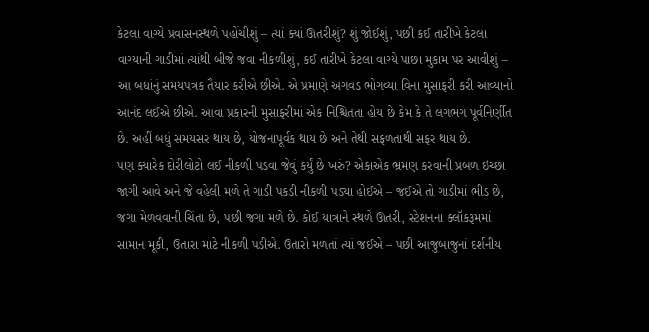કેટલા વાગ્યે પ્રવાસનસ્થળે પહોંચીશું – ત્યાં ક્યાં ઊતરીશું? શું જોઈશું, પછી કઈ તારીખે કેટલા વાગ્યાની ગાડીમાં ત્યાંથી બીજે જવા નીકળીશું, કઈ તારીખે કેટલા વાગ્યે પાછા મુકામ પર આવીશું – આ બધાંનું સમયપત્રક તૈયાર કરીએ છીએ. એ પ્રમાણે અગવડ ભોગવ્યા વિના મુસાફરી કરી આવ્યાનો આનંદ લઈએ છીએ. આવા પ્રકારની મુસાફરીમાં એક નિશ્ચિતતા હોય છે કેમ કે તે લગભગ પૂર્વનિર્ણીત છે. અહીં બધું સમયસર થાય છે, યોજનાપૂર્વક થાય છે અને તેથી સફળતાથી સફર થાય છે.
પણ ક્યારેક દોરીલોટો લઈ નીકળી પડવા જેવું કર્યું છે ખરું? એકાએક ભ્રમણ કરવાની પ્રબળ ઇચ્છા જાગી આવે અને જે વહેલી મળે તે ગાડી પકડી નીકળી પડ્યા હોઈએ – જઈએ તો ગાડીમાં ભીડ છે, જગા મેળવવાની ચિંતા છે, પછી જગા મળે છે. કોઈ યાત્રાને સ્થળે ઊતરી, સ્ટેશનના ક્લૉકરૂમમાં સામાન મૂકી, ઉતારા માટે નીકળી પડીએ. ઉતારો મળતાં ત્યાં જઈએ – પછી આજુબાજુનાં દર્શનીય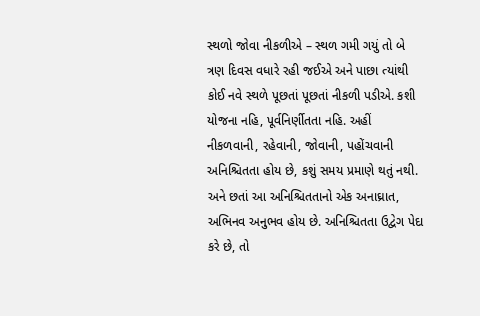સ્થળો જોવા નીકળીએ – સ્થળ ગમી ગયું તો બે ત્રણ દિવસ વધારે રહી જઈએ અને પાછા ત્યાંથી કોઈ નવે સ્થળે પૂછતાં પૂછતાં નીકળી પડીએ. કશી યોજના નહિ, પૂર્વનિર્ણીતતા નહિ. અહીં નીકળવાની, રહેવાની, જોવાની, પહોંચવાની અનિશ્ચિતતા હોય છે, કશું સમય પ્રમાણે થતું નથી.
અને છતાં આ અનિશ્ચિતતાનો એક અનાઘ્રાત, અભિનવ અનુભવ હોય છે. અનિશ્ચિતતા ઉદ્વેગ પેદા કરે છે, તો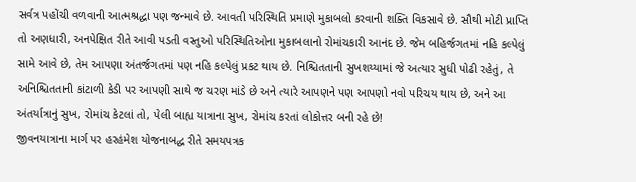સર્વત્ર પહોંચી વળવાની આત્મશ્રદ્ધા પણ જન્માવે છે. આવતી પરિસ્થિતિ પ્રમાણે મુકાબલો કરવાની શક્તિ વિકસાવે છે. સૌથી મોટી પ્રાપ્તિ તો અણધારી, અનપેક્ષિત રીતે આવી પડતી વસ્તુઓ પરિસ્થિતિઓના મુકાબલાનો રોમાંચકારી આનંદ છે. જેમ બહિર્જગતમાં નહિ કલ્પેલું સામે આવે છે, તેમ આપણા અંતર્જગતમાં પણ નહિ કલ્પેલું પ્રકટ થાય છે. નિશ્ચિતતાની સુખશય્યામાં જે અત્યાર સુધી પોઢી રહેતું, તે અનિશ્ચિતતાની કાંટાળી કેડી પર આપણી સાથે જ ચરણ માંડે છે અને ત્યારે આપણને પણ આપણો નવો પરિચય થાય છે, અને આ અંતર્યાત્રાનું સુખ, રોમાંચ કેટલાં તો, પેલી બાહ્ય યાત્રાના સુખ, રોમાંચ કરતાં લોકોત્તર બની રહે છે!
જીવનયાત્રાના માર્ગ પર હરહંમેશ યોજનાબદ્ધ રીતે સમયપત્રક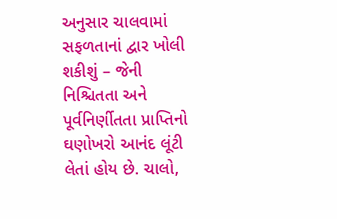અનુસાર ચાલવામાં સફળતાનાં દ્વાર ખોલી શકીશું – જેની નિશ્ચિતતા અને પૂર્વનિર્ણીતતા પ્રાપ્તિનો ઘણોખરો આનંદ લૂંટી લેતાં હોય છે. ચાલો,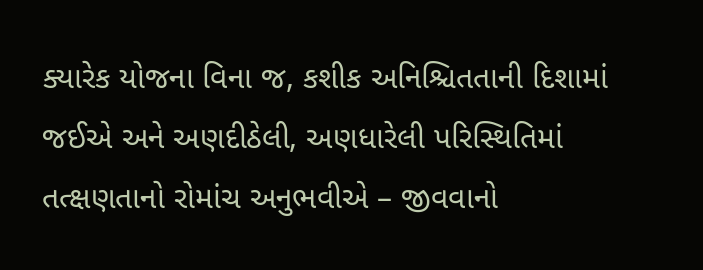ક્યારેક યોજના વિના જ, કશીક અનિશ્ચિતતાની દિશામાં જઈએ અને અણદીઠેલી, અણધારેલી પરિસ્થિતિમાં તત્ક્ષણતાનો રોમાંચ અનુભવીએ – જીવવાનો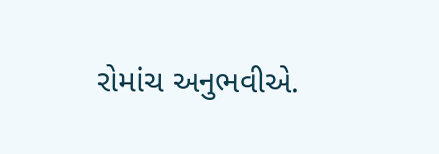રોમાંચ અનુભવીએ.